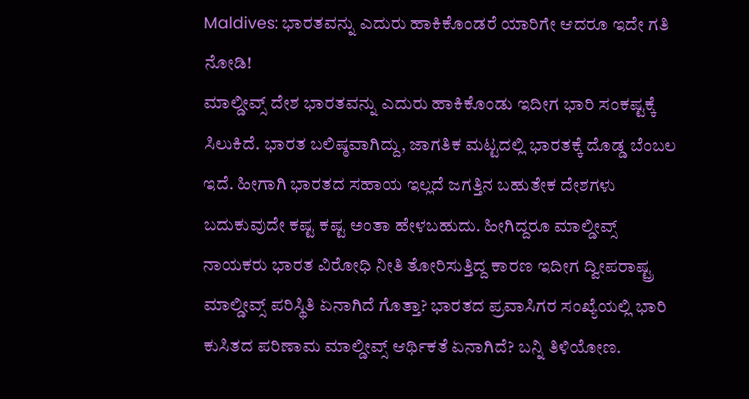Maldives: ಭಾರತವನ್ನು ಎದುರು ಹಾಕಿಕೊಂಡರೆ ಯಾರಿಗೇ ಆದರೂ ಇದೇ ಗತಿ ನೋಡಿ!
ಮಾಲ್ಡೀವ್ಸ್ ದೇಶ ಭಾರತವನ್ನು ಎದುರು ಹಾಕಿಕೊಂಡು ಇದೀಗ ಭಾರಿ ಸಂಕಷ್ಟಕ್ಕೆ ಸಿಲುಕಿದೆ. ಭಾರತ ಬಲಿಷ್ಠವಾಗಿದ್ದು, ಜಾಗತಿಕ ಮಟ್ಟದಲ್ಲಿ ಭಾರತಕ್ಕೆ ದೊಡ್ಡ ಬೆಂಬಲ ಇದೆ. ಹೀಗಾಗಿ ಭಾರತದ ಸಹಾಯ ಇಲ್ಲದೆ ಜಗತ್ತಿನ ಬಹುತೇಕ ದೇಶಗಳು ಬದುಕುವುದೇ ಕಷ್ಟ ಕಷ್ಟ ಅಂತಾ ಹೇಳಬಹುದು. ಹೀಗಿದ್ದರೂ ಮಾಲ್ಡೀವ್ಸ್ ನಾಯಕರು ಭಾರತ ವಿರೋಧಿ ನೀತಿ ತೋರಿಸುತ್ತಿದ್ದ ಕಾರಣ ಇದೀಗ ದ್ವೀಪರಾಷ್ಟ್ರ ಮಾಲ್ಡೀವ್ಸ್ ಪರಿಸ್ಥಿತಿ ಏನಾಗಿದೆ ಗೊತ್ತಾ? ಭಾರತದ ಪ್ರವಾಸಿಗರ ಸಂಖ್ಯೆಯಲ್ಲಿ ಭಾರಿ ಕುಸಿತದ ಪರಿಣಾಮ ಮಾಲ್ಡೀವ್ಸ್ ಆರ್ಥಿಕತೆ ಏನಾಗಿದೆ? ಬನ್ನಿ ತಿಳಿಯೋಣ.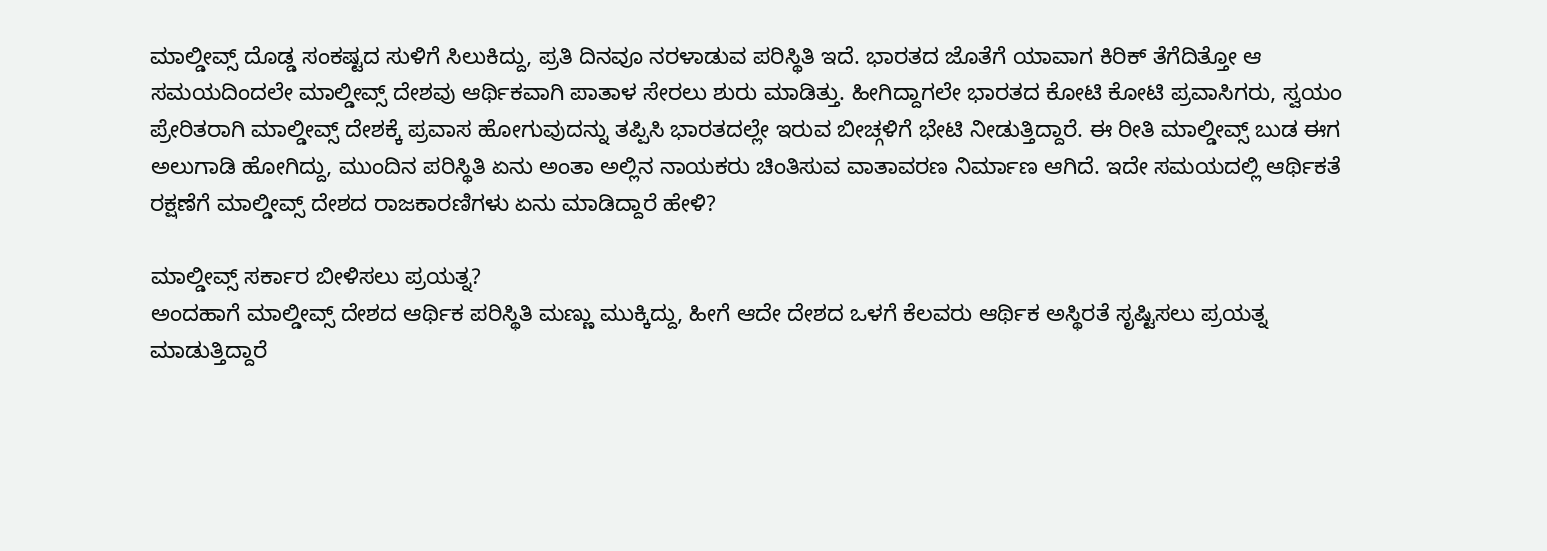ಮಾಲ್ಡೀವ್ಸ್ ದೊಡ್ಡ ಸಂಕಷ್ಟದ ಸುಳಿಗೆ ಸಿಲುಕಿದ್ದು, ಪ್ರತಿ ದಿನವೂ ನರಳಾಡುವ ಪರಿಸ್ಥಿತಿ ಇದೆ. ಭಾರತದ ಜೊತೆಗೆ ಯಾವಾಗ ಕಿರಿಕ್ ತೆಗೆದಿತ್ತೋ ಆ ಸಮಯದಿಂದಲೇ ಮಾಲ್ಡೀವ್ಸ್ ದೇಶವು ಆರ್ಥಿಕವಾಗಿ ಪಾತಾಳ ಸೇರಲು ಶುರು ಮಾಡಿತ್ತು. ಹೀಗಿದ್ದಾಗಲೇ ಭಾರತದ ಕೋಟಿ ಕೋಟಿ ಪ್ರವಾಸಿಗರು, ಸ್ವಯಂ ಪ್ರೇರಿತರಾಗಿ ಮಾಲ್ಡೀವ್ಸ್ ದೇಶಕ್ಕೆ ಪ್ರವಾಸ ಹೋಗುವುದನ್ನು ತಪ್ಪಿಸಿ ಭಾರತದಲ್ಲೇ ಇರುವ ಬೀಚ್ಗಳಿಗೆ ಭೇಟಿ ನೀಡುತ್ತಿದ್ದಾರೆ. ಈ ರೀತಿ ಮಾಲ್ಡೀವ್ಸ್ ಬುಡ ಈಗ ಅಲುಗಾಡಿ ಹೋಗಿದ್ದು, ಮುಂದಿನ ಪರಿಸ್ಥಿತಿ ಏನು ಅಂತಾ ಅಲ್ಲಿನ ನಾಯಕರು ಚಿಂತಿಸುವ ವಾತಾವರಣ ನಿರ್ಮಾಣ ಆಗಿದೆ. ಇದೇ ಸಮಯದಲ್ಲಿ ಆರ್ಥಿಕತೆ ರಕ್ಷಣೆಗೆ ಮಾಲ್ಡೀವ್ಸ್ ದೇಶದ ರಾಜಕಾರಣಿಗಳು ಏನು ಮಾಡಿದ್ದಾರೆ ಹೇಳಿ?

ಮಾಲ್ಡೀವ್ಸ್ ಸರ್ಕಾರ ಬೀಳಿಸಲು ಪ್ರಯತ್ನ?
ಅಂದಹಾಗೆ ಮಾಲ್ಡೀವ್ಸ್ ದೇಶದ ಆರ್ಥಿಕ ಪರಿಸ್ಥಿತಿ ಮಣ್ಣು ಮುಕ್ಕಿದ್ದು, ಹೀಗೆ ಆದೇ ದೇಶದ ಒಳಗೆ ಕೆಲವರು ಆರ್ಥಿಕ ಅಸ್ಥಿರತೆ ಸೃಷ್ಟಿಸಲು ಪ್ರಯತ್ನ ಮಾಡುತ್ತಿದ್ದಾರೆ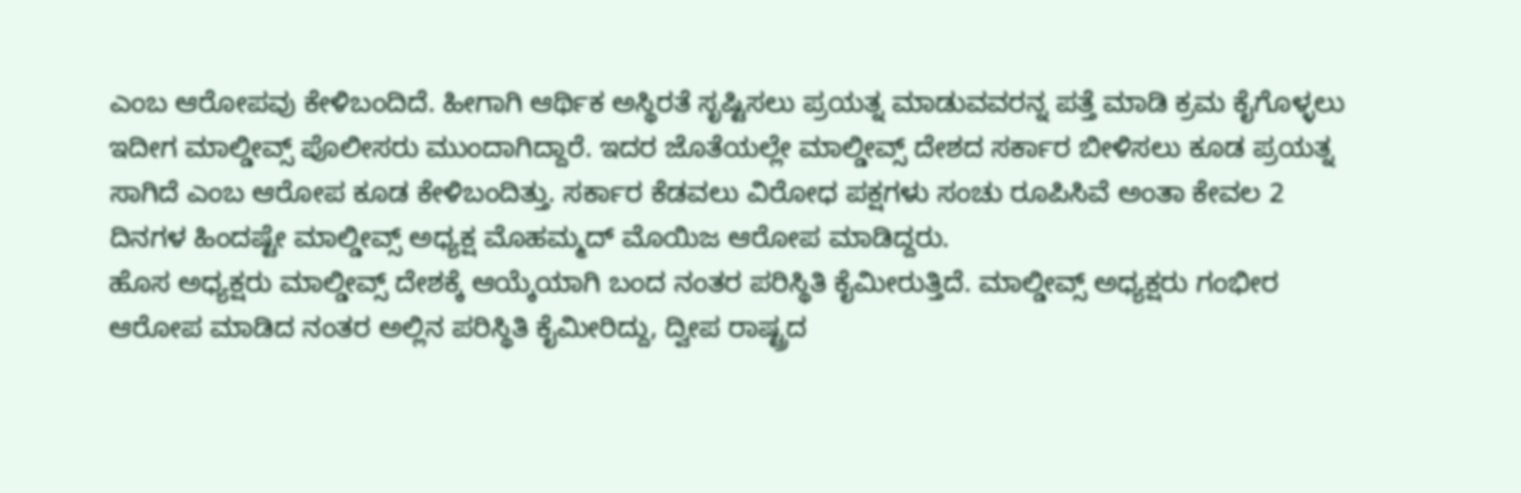ಎಂಬ ಆರೋಪವು ಕೇಳಿಬಂದಿದೆ. ಹೀಗಾಗಿ ಆರ್ಥಿಕ ಅಸ್ಥಿರತೆ ಸೃಷ್ಟಿಸಲು ಪ್ರಯತ್ನ ಮಾಡುವವರನ್ನ ಪತ್ತೆ ಮಾಡಿ ಕ್ರಮ ಕೈಗೊಳ್ಳಲು ಇದೀಗ ಮಾಲ್ಡೀವ್ಸ್ ಪೊಲೀಸರು ಮುಂದಾಗಿದ್ದಾರೆ. ಇದರ ಜೊತೆಯಲ್ಲೇ ಮಾಲ್ಡೀವ್ಸ್ ದೇಶದ ಸರ್ಕಾರ ಬೀಳಿಸಲು ಕೂಡ ಪ್ರಯತ್ನ ಸಾಗಿದೆ ಎಂಬ ಆರೋಪ ಕೂಡ ಕೇಳಿಬಂದಿತ್ತು. ಸರ್ಕಾರ ಕೆಡವಲು ವಿರೋಧ ಪಕ್ಷಗಳು ಸಂಚು ರೂಪಿಸಿವೆ ಅಂತಾ ಕೇವಲ 2 ದಿನಗಳ ಹಿಂದಷ್ಟೇ ಮಾಲ್ಡೀವ್ಸ್ ಅಧ್ಯಕ್ಷ ಮೊಹಮ್ಮದ್ ಮೊಯಿಜ ಆರೋಪ ಮಾಡಿದ್ದರು.
ಹೊಸ ಅಧ್ಯಕ್ಷರು ಮಾಲ್ಡೀವ್ಸ್ ದೇಶಕ್ಕೆ ಆಯ್ಕೆಯಾಗಿ ಬಂದ ನಂತರ ಪರಿಸ್ಥಿತಿ ಕೈಮೀರುತ್ತಿದೆ. ಮಾಲ್ಡೀವ್ಸ್ ಅಧ್ಯಕ್ಷರು ಗಂಭೀರ ಆರೋಪ ಮಾಡಿದ ನಂತರ ಅಲ್ಲಿನ ಪರಿಸ್ಥಿತಿ ಕೈಮೀರಿದ್ದು, ದ್ವೀಪ ರಾಷ್ಟ್ರದ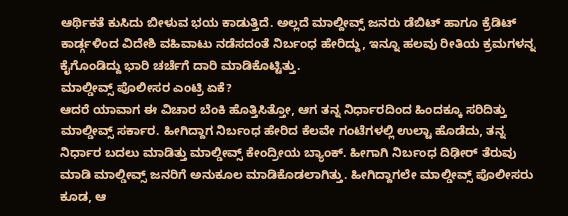ಆರ್ಥಿಕತೆ ಕುಸಿದು ಬೀಳುವ ಭಯ ಕಾಡುತ್ತಿದೆ. ಅಲ್ಲದೆ ಮಾಲ್ದೀವ್ಸ್ ಜನರು ಡೆಬಿಟ್ ಹಾಗೂ ಕ್ರೆಡಿಟ್ ಕಾರ್ಡ್ಗಳಿಂದ ವಿದೇಶಿ ವಹಿವಾಟು ನಡೆಸದಂತೆ ನಿರ್ಬಂಧ ಹೇರಿದ್ದು, ಇನ್ನೂ ಹಲವು ರೀತಿಯ ಕ್ರಮಗಳನ್ನ ಕೈಗೊಂಡಿದ್ದು ಭಾರಿ ಚರ್ಚೆಗೆ ದಾರಿ ಮಾಡಿಕೊಟ್ಟಿತ್ತು.
ಮಾಲ್ಡೀವ್ಸ್ ಪೊಲೀಸರ ಎಂಟ್ರಿ ಏಕೆ?
ಆದರೆ ಯಾವಾಗ ಈ ವಿಚಾರ ಬೆಂಕಿ ಹೊತ್ತಿಸಿತ್ತೋ, ಆಗ ತನ್ನ ನಿರ್ಧಾರದಿಂದ ಹಿಂದಕ್ಕೂ ಸರಿದಿತ್ತು ಮಾಲ್ಡೀವ್ಸ್ ಸರ್ಕಾರ. ಹೀಗಿದ್ದಾಗ ನಿರ್ಬಂಧ ಹೇರಿದ ಕೆಲವೇ ಗಂಟೆಗಳಲ್ಲಿ ಉಲ್ಟಾ ಹೊಡೆದು, ತನ್ನ ನಿರ್ಧಾರ ಬದಲು ಮಾಡಿತ್ತು ಮಾಲ್ಡೀವ್ಸ್ ಕೇಂದ್ರೀಯ ಬ್ಯಾಂಕ್. ಹೀಗಾಗಿ ನಿರ್ಬಂಧ ದಿಢೀರ್ ತೆರುವು ಮಾಡಿ ಮಾಲ್ಡೀವ್ಸ್ ಜನರಿಗೆ ಅನುಕೂಲ ಮಾಡಿಕೊಡಲಾಗಿತ್ತು. ಹೀಗಿದ್ದಾಗಲೇ ಮಾಲ್ಡೀವ್ಸ್ ಪೊಲೀಸರು ಕೂಡ, ಆ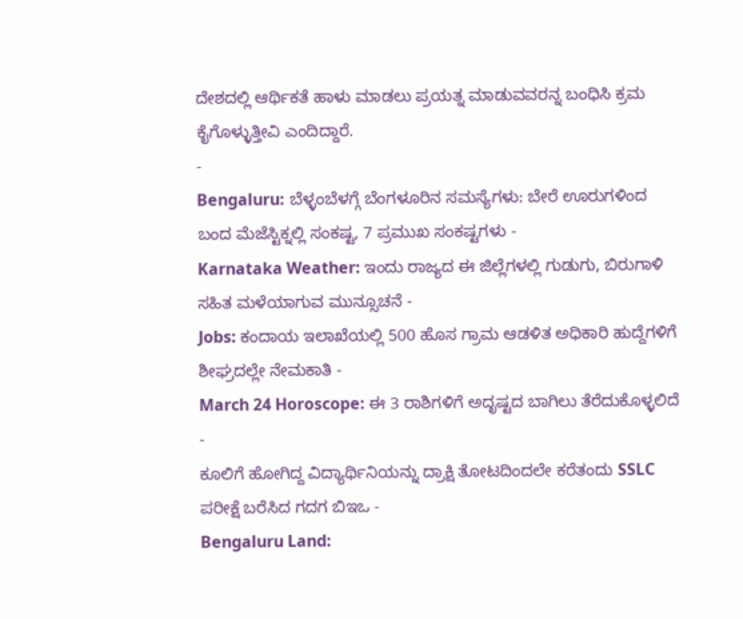ದೇಶದಲ್ಲಿ ಆರ್ಥಿಕತೆ ಹಾಳು ಮಾಡಲು ಪ್ರಯತ್ನ ಮಾಡುವವರನ್ನ ಬಂಧಿಸಿ ಕ್ರಮ ಕೈಗೊಳ್ಳುತ್ತೀವಿ ಎಂದಿದ್ದಾರೆ.
-
Bengaluru: ಬೆಳ್ಳಂಬೆಳಗ್ಗೆ ಬೆಂಗಳೂರಿನ ಸಮಸ್ಯೆಗಳು: ಬೇರೆ ಊರುಗಳಿಂದ ಬಂದ ಮೆಜೆಸ್ಟಿಕ್ನಲ್ಲಿ ಸಂಕಷ್ಟ, 7 ಪ್ರಮುಖ ಸಂಕಷ್ಟಗಳು -
Karnataka Weather: ಇಂದು ರಾಜ್ಯದ ಈ ಜಿಲ್ಲೆಗಳಲ್ಲಿ ಗುಡುಗು, ಬಿರುಗಾಳಿ ಸಹಿತ ಮಳೆಯಾಗುವ ಮುನ್ಸೂಚನೆ -
Jobs: ಕಂದಾಯ ಇಲಾಖೆಯಲ್ಲಿ 500 ಹೊಸ ಗ್ರಾಮ ಆಡಳಿತ ಅಧಿಕಾರಿ ಹುದ್ದೆಗಳಿಗೆ ಶೀಘ್ರದಲ್ಲೇ ನೇಮಕಾತಿ -
March 24 Horoscope: ಈ 3 ರಾಶಿಗಳಿಗೆ ಅದೃಷ್ಟದ ಬಾಗಿಲು ತೆರೆದುಕೊಳ್ಳಲಿದೆ -
ಕೂಲಿಗೆ ಹೋಗಿದ್ದ ವಿದ್ಯಾರ್ಥಿನಿಯನ್ನು ದ್ರಾಕ್ಷಿ ತೋಟದಿಂದಲೇ ಕರೆತಂದು SSLC ಪರೀಕ್ಷೆ ಬರೆಸಿದ ಗದಗ ಬಿಇಒ -
Bengaluru Land: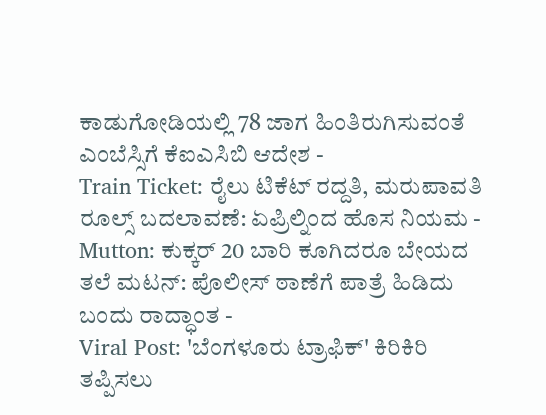ಕಾಡುಗೋಡಿಯಲ್ಲಿ 78 ಜಾಗ ಹಿಂತಿರುಗಿಸುವಂತೆ ಎಂಬೆಸ್ಸಿಗೆ ಕೆಐಎಸಿಬಿ ಆದೇಶ -
Train Ticket: ರೈಲು ಟಿಕೆಟ್ ರದ್ದತಿ, ಮರುಪಾವತಿ ರೂಲ್ಸ್ ಬದಲಾವಣೆ: ಏಪ್ರಿಲ್ನಿಂದ ಹೊಸ ನಿಯಮ -
Mutton: ಕುಕ್ಕರ್ 20 ಬಾರಿ ಕೂಗಿದರೂ ಬೇಯದ ತಲೆ ಮಟನ್: ಪೊಲೀಸ್ ಠಾಣೆಗೆ ಪಾತ್ರೆ ಹಿಡಿದು ಬಂದು ರಾದ್ಧಾಂತ -
Viral Post: 'ಬೆಂಗಳೂರು ಟ್ರಾಫಿಕ್' ಕಿರಿಕಿರಿ ತಪ್ಪಿಸಲು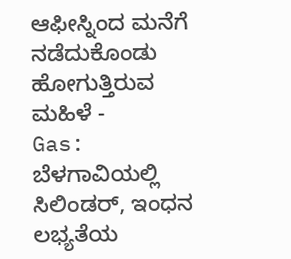ಆಫೀಸ್ನಿಂದ ಮನೆಗೆ ನಡೆದುಕೊಂಡು ಹೋಗುತ್ತಿರುವ ಮಹಿಳೆ -
Gas: ಬೆಳಗಾವಿಯಲ್ಲಿ ಸಿಲಿಂಡರ್, ಇಂಧನ ಲಭ್ಯತೆಯ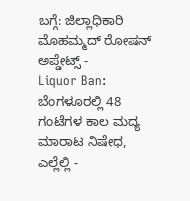ಬಗ್ಗೆ: ಜಿಲ್ಲಾಧಿಕಾರಿ ಮೊಹಮ್ಮದ್ ರೋಷನ್ ಅಪ್ಡೇಟ್ಸ್ -
Liquor Ban: ಬೆಂಗಳೂರಲ್ಲಿ 48 ಗಂಟೆಗಳ ಕಾಲ ಮದ್ಯ ಮಾರಾಟ ನಿಷೇಧ, ಎಲ್ಲೆಲ್ಲಿ -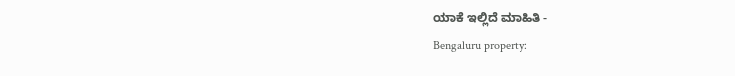ಯಾಕೆ ಇಲ್ಲಿದೆ ಮಾಹಿತಿ -
Bengaluru property: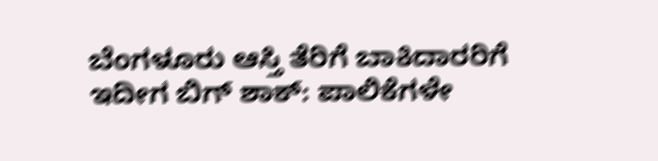ಬೆಂಗಳೂರು ಆಸ್ತಿ ತೆರಿಗೆ ಬಾಕಿದಾರರಿಗೆ ಇದೀಗ ಬಿಗ್ ಶಾಕ್: ಪಾಲಿಕೆಗಳೇ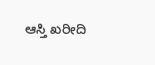ಆಸ್ತಿ ಖರೀದಿ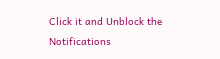Click it and Unblock the Notifications